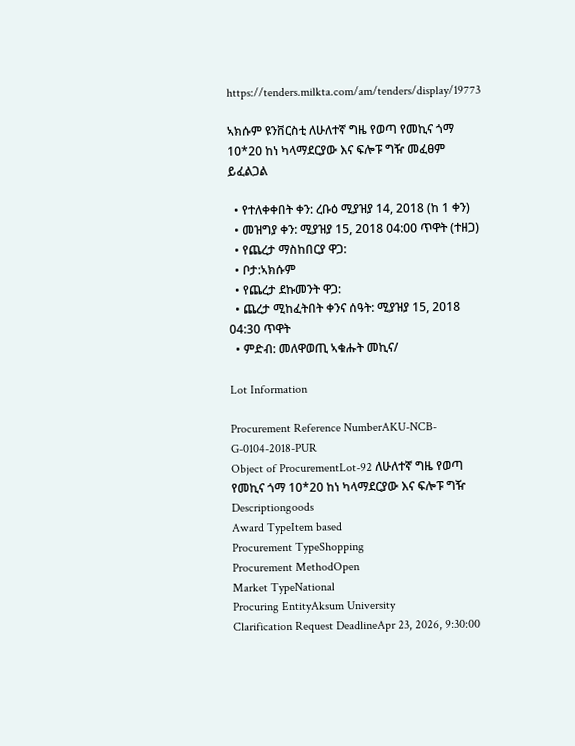https://tenders.milkta.com/am/tenders/display/19773

ኣክሱም ዩንቨርስቲ ለሁለተኛ ግዜ የወጣ የመኪና ጎማ 10*20 ከነ ካላማደርያው እና ፍሎፑ ግዥ መፈፀም ይፈልጋል

  • የተለቀቀበት ቀን: ረቡዕ ሚያዝያ 14, 2018 (ከ 1 ቀን)
  • መዝግያ ቀን: ሚያዝያ 15, 2018 04:00 ጥዋት (ተዘጋ)
  • የጨረታ ማስከበርያ ዋጋ:
  • ቦታ:ኣክሱም
  • የጨረታ ደኩመንት ዋጋ:
  • ጨረታ ሚከፈትበት ቀንና ሰዓት: ሚያዝያ 15, 2018 04:30 ጥዋት
  • ምድብ: መለዋወጢ ኣቁሑት መኪና/

Lot Information

Procurement Reference NumberAKU-NCB-G-0104-2018-PUR
Object of ProcurementLot-92 ለሁለተኛ ግዜ የወጣ የመኪና ጎማ 10*20 ከነ ካላማደርያው እና ፍሎፑ ግዥ
Descriptiongoods
Award TypeItem based
Procurement TypeShopping
Procurement MethodOpen
Market TypeNational
Procuring EntityAksum University
Clarification Request DeadlineApr 23, 2026, 9:30:00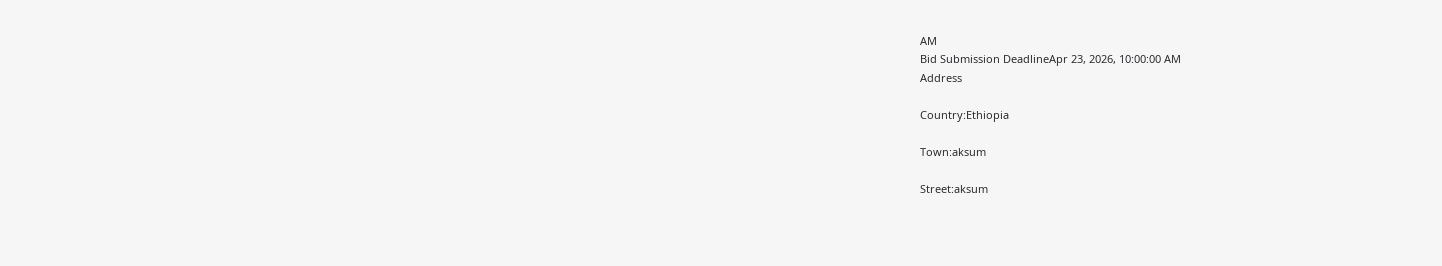AM
Bid Submission DeadlineApr 23, 2026, 10:00:00 AM
Address

Country:Ethiopia

Town:aksum

Street:aksum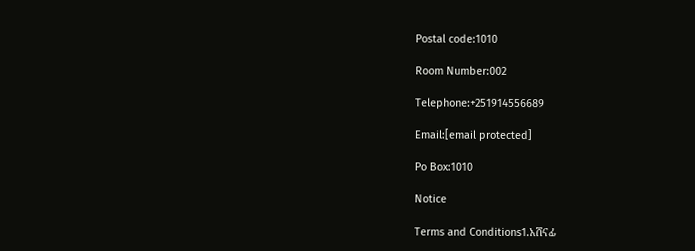Postal code:1010

Room Number:002

Telephone:+251914556689

Email:[email protected]

Po Box:1010

Notice

Terms and Conditions1.አሸናፊ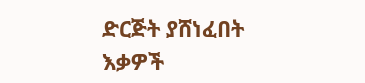ድርጅት ያሸነፈበት እቃዎች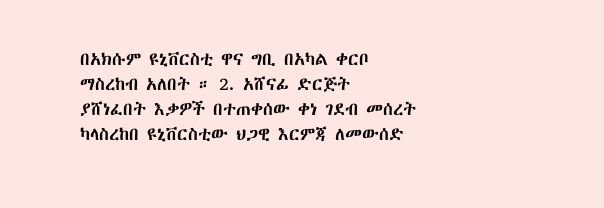በአክሱም ዩኒቨርስቲ ዋና ግቢ በአካል ቀርቦ ማስረከብ አለበት ። 2. አሸናፊ ድርጅት ያሸነፈበት እቃዎች በተጠቀሰው ቀነ ገደብ መሰረት ካላስረከበ ዩኒቨርስቲው ህጋዊ እርምጃ ለመውሰድ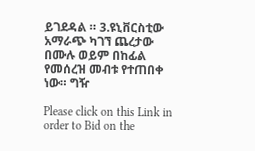ይገደዳል ። 3.ዩኒቨርስቲው አማራጭ ካገኘ ጨረታው በሙሉ ወይም በከፊል የመሰረዝ መብቱ የተጠበቀ ነው። ግዥ

Please click on this Link in order to Bid on the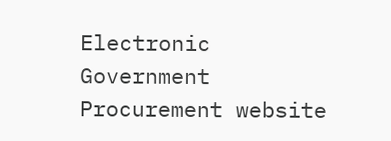Electronic Government Procurement website